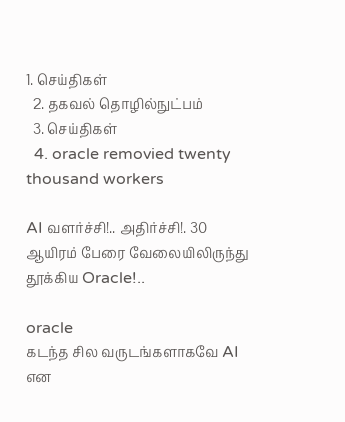1. செய்திகள்
  2. தகவல் தொழில்நுட்பம்
  3. செய்திகள்
  4. oracle removied twenty thousand workers

AI வளர்ச்சி!.. அதிர்ச்சி!. 30 ஆயிரம் பேரை வேலையிலிருந்து தூக்கிய Oracle!..

oracle
கடந்த சில வருடங்களாகவே AI என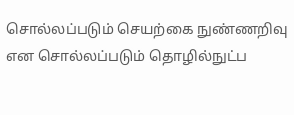சொல்லப்படும் செயற்கை நுண்ணறிவு என சொல்லப்படும் தொழில்நுட்ப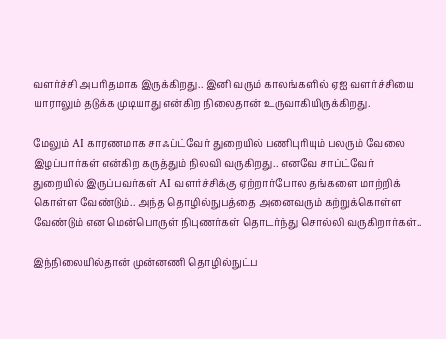வளர்ச்சி அபரிதமாக இருக்கிறது.. இனி வரும் காலங்களில் ஏஐ வளர்ச்சியை யாராலும் தடுக்க முடியாது என்கிற நிலைதான் உருவாகியிருக்கிறது.

மேலும் AI காரணமாக சாஃப்ட்வேர் துறையில் பணிபுரியும் பலரும் வேலை இழப்பார்கள் என்கிற கருத்தும் நிலவி வருகிறது.. எனவே சாப்ட்வேர் துறையில் இருப்பவர்கள் AI வளர்ச்சிக்கு ஏற்றார்போல தங்களை மாற்றிக் கொள்ள வேண்டும்.. அந்த தொழில்நுபத்தை அனைவரும் கற்றுக்கொள்ள வேண்டும் என மென்பொருள் நிபுணர்கள் தொடர்ந்து சொல்லி வருகிறார்கள்..

இந்நிலையில்தான் முன்னணி தொழில்நுட்ப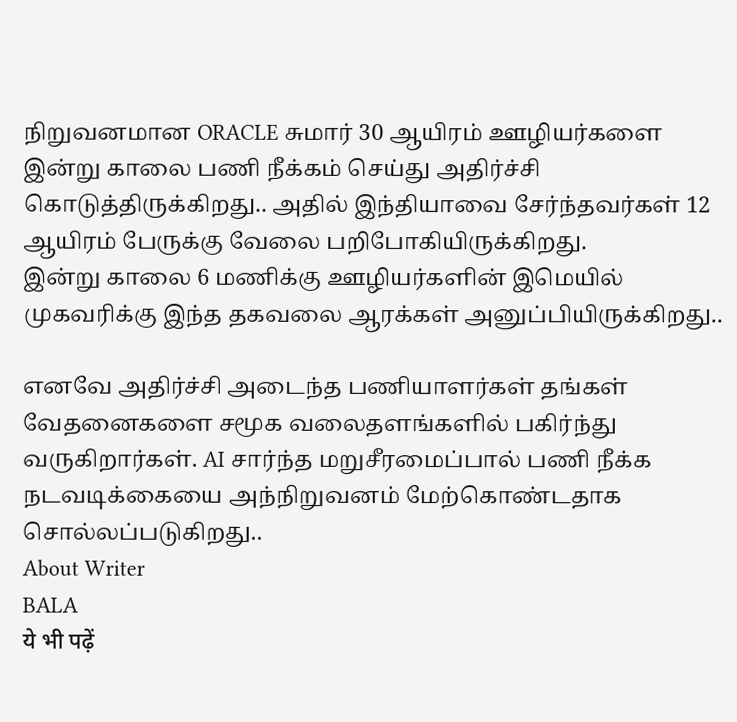நிறுவனமான ORACLE சுமார் 30 ஆயிரம் ஊழியர்களை இன்று காலை பணி நீக்கம் செய்து அதிர்ச்சி கொடுத்திருக்கிறது.. அதில் இந்தியாவை சேர்ந்தவர்கள் 12 ஆயிரம் பேருக்கு வேலை பறிபோகியிருக்கிறது.
இன்று காலை 6 மணிக்கு ஊழியர்களின் இமெயில் முகவரிக்கு இந்த தகவலை ஆரக்கள் அனுப்பியிருக்கிறது..

எனவே அதிர்ச்சி அடைந்த பணியாளர்கள் தங்கள் வேதனைகளை சமூக வலைதளங்களில் பகிர்ந்து வருகிறார்கள். AI சார்ந்த மறுசீரமைப்பால் பணி நீக்க நடவடிக்கையை அந்நிறுவனம் மேற்கொண்டதாக சொல்லப்படுகிறது..
About Writer
BALA
ये भी पढ़ें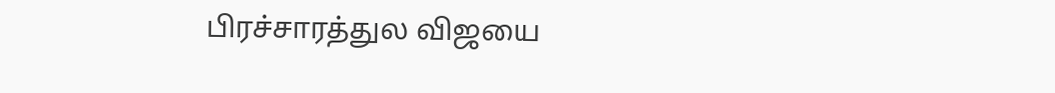பிரச்சாரத்துல விஜயை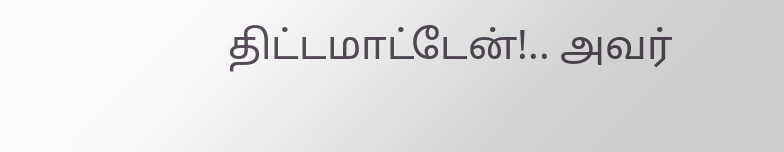திட்டமாட்டேன்!.. அவர்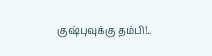குஷ்புவுக்கு தம்பி!..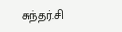சுந்தர்.சி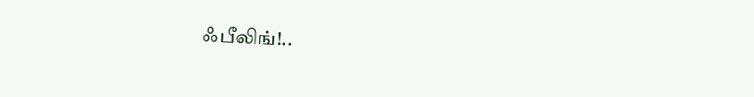ஃபீலிங்!..